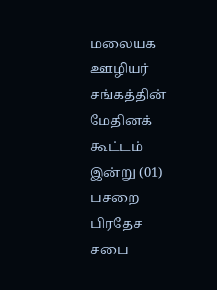மலையக ஊழியர் சங்கத்தின் மேதினக் கூட்டம் இன்று (01) பசறை பிரதேச சபை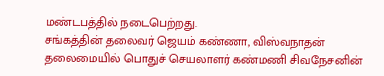மண்டபத்தில் நடைபெற்றது.
சங்கத்தின் தலைவர் ஜெயம் கண்ணா, விஸ்வநாதன் தலைமையில் பொதுச் செயலாளர் கண்மணி சிவநேசனின்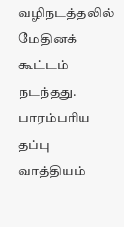வழிநடத்தலில் மேதினக் கூட்டம் நடந்தது.
பாரம்பரிய தப்பு வாத்தியம்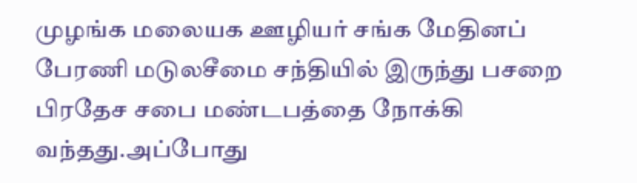முழங்க மலையக ஊழியர் சங்க மேதினப் பேரணி மடுலசீமை சந்தியில் இருந்து பசறை பிரதேச சபை மண்டபத்தை நோக்கி வந்தது.அப்போது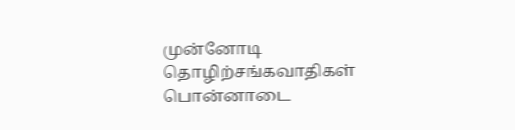முன்னோடி தொழிற்சங்கவாதிகள் பொன்னாடை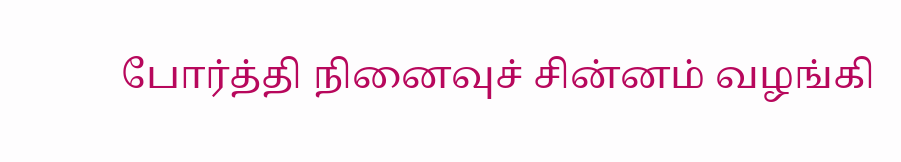போர்த்தி நினைவுச் சின்னம் வழங்கி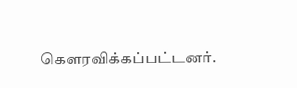கெளரவிக்கப்பட்டனர்.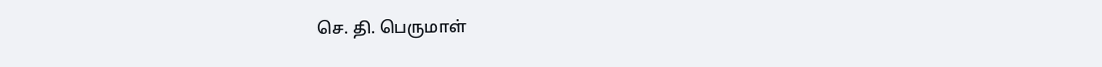செ. தி. பெருமாள்